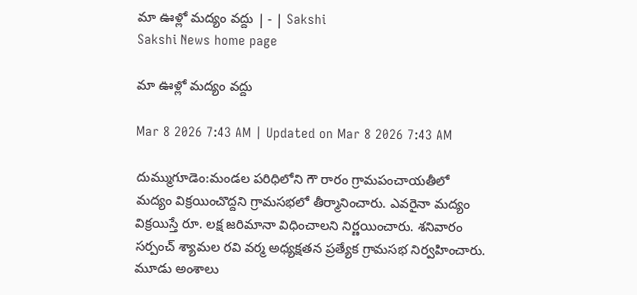మా ఊళ్లో మద్యం వద్దు | - | Sakshi
Sakshi News home page

మా ఊళ్లో మద్యం వద్దు

Mar 8 2026 7:43 AM | Updated on Mar 8 2026 7:43 AM

దుమ్ముగూడెం:మండల పరిధిలోని గౌ రారం గ్రామపంచాయతీలో మద్యం విక్రయించొద్దని గ్రామసభలో తీర్మానించారు. ఎవరైనా మద్యం విక్రయిస్తే రూ. లక్ష జరిమానా విధించాలని నిర్ణయించారు. శనివారం సర్పంచ్‌ శ్యామల రవి వర్మ అధ్యక్షతన ప్రత్యేక గ్రామసభ నిర్వహించారు. మూడు అంశాలు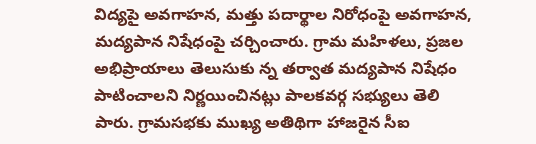విద్యపై అవగాహన, మత్తు పదార్థాల నిరోధంపై అవగాహన, మద్యపాన నిషేధంపై చర్చించారు. గ్రామ మహిళలు, ప్రజల అభిప్రాయాలు తెలుసుకు న్న తర్వాత మద్యపాన నిషేధం పాటించాలని నిర్ణయించినట్లు పాలకవర్గ సభ్యులు తెలి పారు. గ్రామసభకు ముఖ్య అతిథిగా హాజరైన సీఐ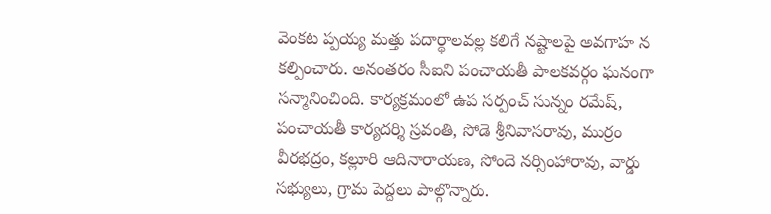వెంకట ప్పయ్య మత్తు పదార్థాలవల్ల కలిగే నష్టాలపై అవగాహ న కల్పించారు. అనంతరం సీఐని పంచాయతీ పాలకవర్గం ఘనంగా సన్మానించింది. కార్యక్రమంలో ఉప సర్పంచ్‌ సున్నం రమేష్‌, పంచాయతీ కార్యదర్శి స్రవంతి, సోడె శ్రీనివాసరావు, ముర్రం వీరభద్రం, కల్లూరి ఆదినారాయణ, సోందె నర్సింహారావు, వార్డు సభ్యులు, గ్రామ పెద్దలు పాల్గొన్నారు.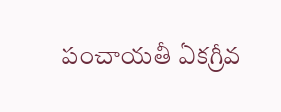పంచాయతీ ఏకగ్రీవ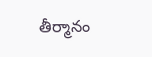తీర్మానం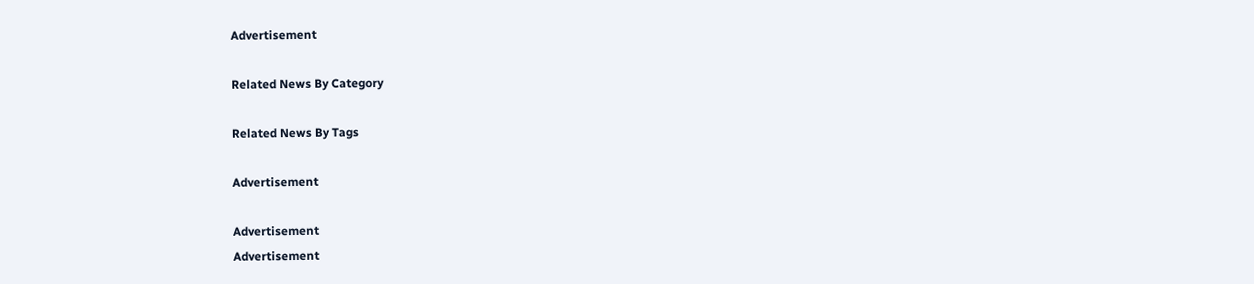Advertisement

Related News By Category

Related News By Tags

Advertisement

Advertisement
Advertisement